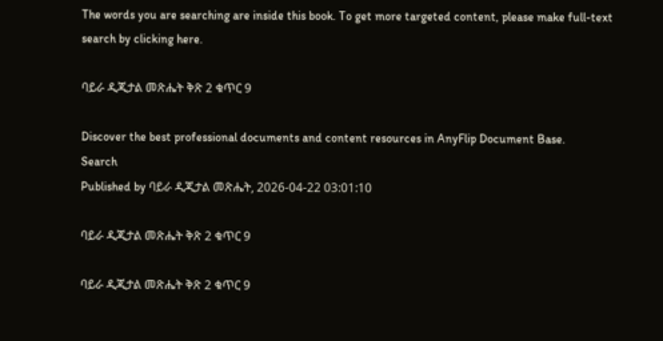The words you are searching are inside this book. To get more targeted content, please make full-text search by clicking here.

ባይራ ዲጂታል መጽሔት ቅጽ 2 ቁጥር 9

Discover the best professional documents and content resources in AnyFlip Document Base.
Search
Published by ባይራ ዲጂታል መጽሔት, 2026-04-22 03:01:10

ባይራ ዲጂታል መጽሔት ቅጽ 2 ቁጥር 9

ባይራ ዲጂታል መጽሔት ቅጽ 2 ቁጥር 9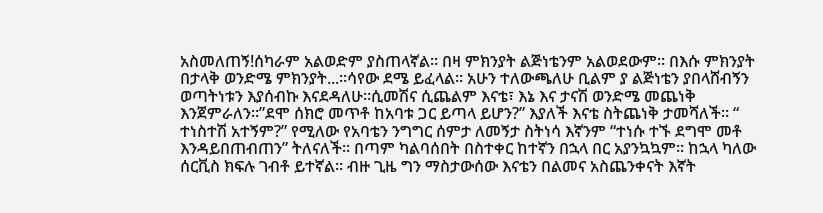አስመለጠኝ!ሰካራም አልወድም ያስጠላኛል። በዛ ምክንያት ልጅነቴንም አልወደውም። በእሱ ምክንያት በታላቅ ወንድሜ ምክንያት...።ሳየው ደሜ ይፈላል። አሁን ተለውጫለሁ ቢልም ያ ልጅነቴን ያበላሸብኝን ወጣትነቱን እያሰብኩ እናደዳለሁ።ሲመሽና ሲጨልም እናቴ፣ እኔ እና ታናሽ ወንድሜ መጨነቅ እንጀምራለን።”ደሞ ሰክሮ መጥቶ ከአባቱ ጋር ይጣላ ይሆን?” እያለች እናቴ ስትጨነቅ ታመሻለች። “ ተነስተሽ አተኝም?” የሚለው የአባቴን ንግግር ሰምታ ለመኝታ ስትነሳ እኛንም “ተነሱ ተኙ ደግሞ መቶ እንዳይበጠብጠን” ትለናለች። በጣም ካልባሰበት በስተቀር ከተኛን በኋላ በር አያንኳኳም። ከኋላ ካለው ሰርቪስ ክፍሉ ገብቶ ይተኛል። ብዙ ጊዜ ግን ማስታውሰው እናቴን በልመና አስጨንቀናት እኛት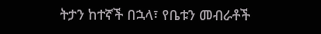ትታን ከተኛች በኋላ፣ የቤቱን መብራቶች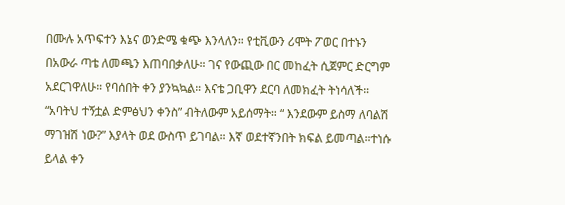በሙሉ አጥፍተን እኔና ወንድሜ ቁጭ እንላለን። የቲቪውን ሪሞት ፖወር በተኑን በአውራ ጣቴ ለመጫን እጠባበቃለሁ። ገና የውጪው በር መከፈት ሲጀምር ድርግም አደርገዋለሁ። የባሰበት ቀን ያንኳኳል። እናቴ ጋቢዋን ደርባ ለመክፈት ትነሳለች። “አባትህ ተኝቷል ድምፅህን ቀንስ” ብትለውም አይሰማት። “ እንደውም ይስማ ለባልሽ ማገዝሽ ነው?” እያላት ወደ ውስጥ ይገባል። እኛ ወደተኛንበት ክፍል ይመጣል።ተነሱ ይላል ቀን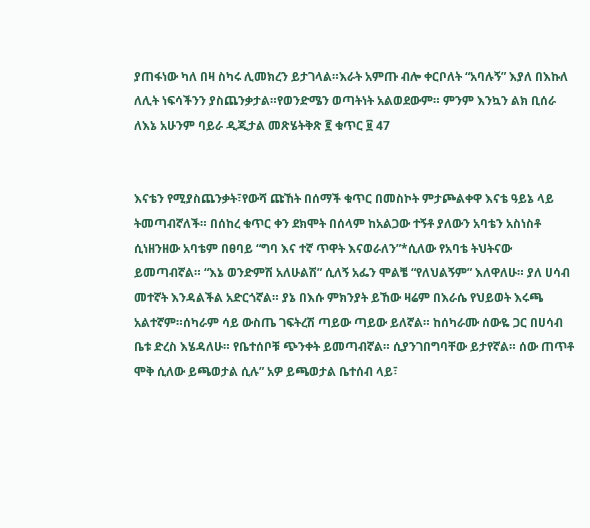ያጠፋነው ካለ በዛ ስካሩ ሊመክረን ይታገላል።እራት አምጡ ብሎ ቀርቦለት “አባሉኝ” እያለ በእኩለ ለሊት ነፍሳችንን ያስጨንቃታል።የወንድሜን ወጣትነት አልወደውም። ምንም እንኳን ልክ ቢሰራ ለእኔ አሁንም ባይራ ዲጂታል መጽሄትቅጽ ፪ ቁጥር ፱ 47


እናቴን የሚያስጨንቃት፣የውሻ ጩኸት በሰማች ቁጥር በመስኮት ምታጮልቀዋ እናቴ ዓይኔ ላይ ትመጣብኛለች። በሰከረ ቁጥር ቀን ደክሞት በሰላም ከአልጋው ተኝቶ ያለውን አባቴን አስነስቶ ሲነዘንዘው አባቴም በፀባይ “ግባ እና ተኛ ጥዋት እናወራለን”*ሲለው የአባቴ ትህትናው ይመጣብኛል። “እኔ ወንድምሽ አለሁልሽ” ሲለኝ አፌን ሞልቼ “የለህልኝም” እለዋለሁ። ያለ ሀሳብ መተኛት እንዳልችል አድርጎኛል። ያኔ በእሱ ምክንያት ይኸው ዛሬም በእራሴ የህይወት እሩጫ አልተኛም።ሰካራም ሳይ ውስጤ ገፍትረሽ ጣይው ጣይው ይለኛል። ከሰካራሙ ሰውዬ ጋር በሀሳብ ቤቱ ድረስ እሄዳለሁ። የቤተሰቦቹ ጭንቀት ይመጣብኛል። ሲያንገበግባቸው ይታየኛል። ሰው ጠጥቶ ሞቅ ሲለው ይጫወታል ሲሉ” አዎ ይጫወታል ቤተሰብ ላይ፣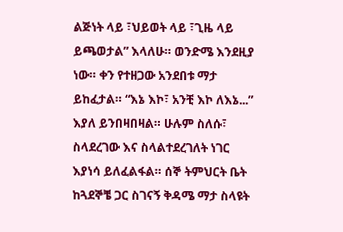ልጅነት ላይ ፣ህይወት ላይ ፣ጊዜ ላይ ይጫወታል” እላለሁ። ወንድሜ እንደዚያ ነው። ቀን የተዘጋው አንደበቱ ማታ ይከፈታል። “እኔ እኮ፣ አንቺ እኮ ለእኔ...” እያለ ይንበዛበዛል። ሁሉም ስለሱ፣ ስላደረገው እና ስላልተደረገለት ነገር እያነሳ ይለፈልፋል። ሰኞ ትምህርት ቤት ከጓደኞቼ ጋር ስገናኝ ቅዳሜ ማታ ስላዩት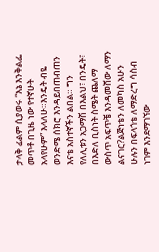ታላቅ ፊልም ሲያወሩ “እኔ እንቅልፌ መጥቶ በጊዜ ነው የተኛሁት አላየሁም” እላለሁ።እንዴት ብዬ ወንድሜ ሰክሮ እንዳይበጠብጠን እናቴ አስተኛችን ልበል። ግን የለሊቱን አጋማሽ በእልህ፣ በንዴት፣ በእድለ ቢስነት ስሜት ጨለማ ውስጥ አፍጥቼ እንዳመሸው ለማን ልናገር?ልጅነቴን ለመካስ አሁን ሁሉን በፍላጎቴ ለማድረግ ሳስብ ነገም እንደማገኘው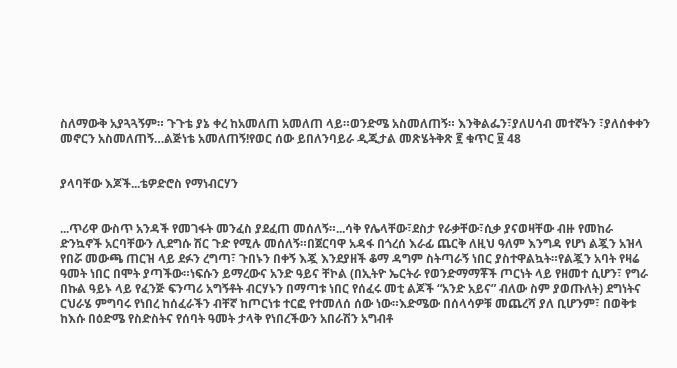ስለማውቅ አያጓጓኝም። ጉጉቴ ያኔ ቀረ ከአመለጠ አመለጠ ላይ።ወንድሜ አስመለጠኝ። እንቅልፌን፣ያለሀሳብ መተኛትን ፣ያለሰቀቀን መኖርን አስመለጠኝ…ልጅነቴ አመለጠኝ!የወር ሰው ይበለንባይራ ዲጂታል መጽሄትቅጽ ፪ ቁጥር ፱ 48


ያላባቸው እጆች...ቴዎድሮስ የማነብርሃን


...ጥሪዋ ውስጥ አንዳች የመገፋት መንፈስ ያደፈጠ መሰለኝ።...ሳቅ የሌላቸው፣ደስታ የራቃቸው፣ሲቃ ያናወዛቸው ብዙ የመከራ ድንኳኖች አርባቸውን ሊደግሱ ሽር ጉድ የሚሉ መሰለኝ።በጀርባዋ አዳፋ በጎረሰ እራፊ ጨርቅ ለዚህ ዓለም እንግዳ የሆነ ልጇን አዝላ የበሯ መውጫ ጠርዝ ላይ ደፉን ረግጣ፣ ጉበኑን በቀኝ እጇ እንደያዘች ቆማ ዳግም ስትጣራኝ ነበር ያስተዋልኳት።የልጇን አባት የዛሬ ዓመት ነበር በሞት ያጣችው።ነፍሱን ይማረውና አንድ ዓይና ቸኮል (በኢትዮ ኤርትራ የወንድማማቾች ጦርነት ላይ የዘመተ ሲሆን፣ የግራ በኩል ዓይኑ ላይ የፈንጅ ፍንጣሪ አግኝቶት ብርሃኑን በማጣቱ ነበር የሰፈሩ መቲ ልጆች “አንድ አይና” ብለው ስም ያወጡለት) ደግነትና ርህራሄ ምግባሩ የነበረ ከሰፈራችን ብቸኛ ከጦርነቱ ተርፎ የተመለሰ ሰው ነው።እድሜው በሰላሳዎቹ መጨረሻ ያለ ቢሆንም፣ በወቅቱ ከእሱ በዕድሜ የስድስትና የሰባት ዓመት ታላቅ የነበረችውን አበራሽን አግብቶ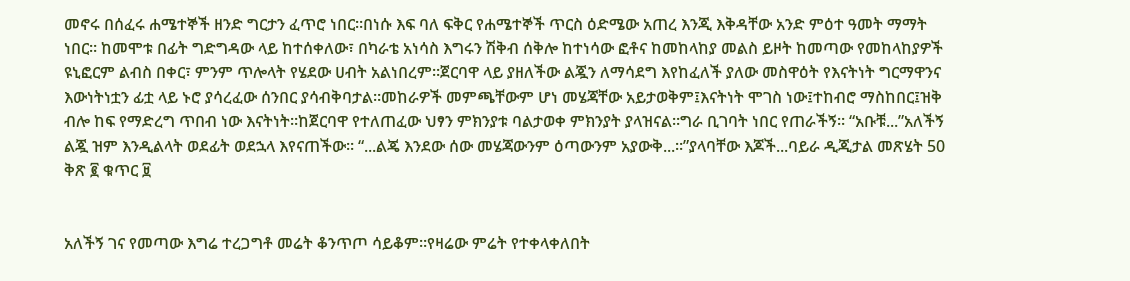መኖሩ በሰፈሩ ሐሜተኞች ዘንድ ግርታን ፈጥሮ ነበር።በነሱ እፍ ባለ ፍቅር የሐሜተኞች ጥርስ ዕድሜው አጠረ እንጂ እቅዳቸው አንድ ምዕተ ዓመት ማማት ነበር። ከመሞቱ በፊት ግድግዳው ላይ ከተሰቀለው፣ በካራቴ አነሳስ እግሩን ሽቅብ ሰቅሎ ከተነሳው ፎቶና ከመከላከያ መልስ ይዞት ከመጣው የመከላከያዎች ዩኒፎርም ልብስ በቀር፣ ምንም ጥሎላት የሄደው ሀብት አልነበረም።ጀርባዋ ላይ ያዘለችው ልጇን ለማሳደግ እየከፈለች ያለው መስዋዕት የእናትነት ግርማዋንና እውነትነቷን ፊቷ ላይ ኑሮ ያሳረፈው ሰንበር ያሳብቅባታል።መከራዎች መምጫቸውም ሆነ መሄጃቸው አይታወቅም፤እናትነት ሞገስ ነው፤ተከብሮ ማስከበር፤ዝቅ ብሎ ከፍ የማድረግ ጥበብ ነው እናትነት።ከጀርባዋ የተለጠፈው ህፃን ምክንያቱ ባልታወቀ ምክንያት ያላዝናል።ግራ ቢገባት ነበር የጠራችኝ። “አቡቹ...”አለችኝ ልጇ ዝም እንዲልላት ወደፊት ወደኋላ እየናጠችው። “...ልጄ እንደው ሰው መሄጃውንም ዕጣውንም አያውቅ...።”ያላባቸው እጆች...ባይራ ዲጂታል መጽሄት 50 ቅጽ ፪ ቁጥር ፱


አለችኝ ገና የመጣው እግሬ ተረጋግቶ መሬት ቆንጥጦ ሳይቆም።የዛሬው ምሬት የተቀላቀለበት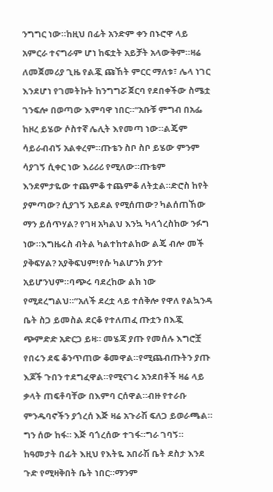ንግግር ነው።ከዚህ በፊት አንድም ቀን በኑሮዋ ላይ አምርራ ተናግራም ሆነ ከፍቷት አይቻት አላውቅም።ዛሬ ለመጀመሪያ ጊዜ የልጇ ጩኸት ምርር ማለቱ፣ ሌላ ነገር እንደሆነ የገመትኩት ከንግግሯ ጀርባ የደበቀችው ስሜቷ ገንፍሎ በወጣው እምባዋ ነበር።“አቡቹ ምግብ በአፌ ከዞረ ይሄው ሶስተኛ ሌሊት እየመጣ ነው።ልጄም ሳይራብብኝ አልቀረም።ጡቴን ስቦ ስቦ ይሄው ምንም ሳያገኝ ሲቀር ነው እሪሪሪ የሚለው።ጡቴም እንደምታዬው ተጨምቆ ተጨምቆ ለትቷል።ድሮስ ከየት ያምጣው? ሲያገኝ አይደል የሚሰጠው? ካልሰጠኸው ማን ይሰጥሃል? የገዛ አካልህ እንኳ ካላጎረስከው ንፉግ ነው።እግዜሩስ ብትል ካልተከተልከው ልጄ ብሎ መች ያቅፍሃል? አያቅፍህም!የሱ ካልሆንክ ያንተ አይሆንህም።ባጭሩ ባደረከው ልክ ነው የሚደረግልህ።”አለች ደረቷ ላይ ተሰቅሎ የዋለ የልኳንዳ ቤት ስጋ ይመስል ደርቆ የተለጠፈ ጡቷን በእጇ ጭምድድ አድርጋ ይዛ። መሄጃ ያጡ የመሰሉ እግሮቿ የበሩን ደፍ ቆንጥጠው ቆመዋል።የሚጨብጡትን ያጡ እጆች ጉበን ተደግፈዋል።የሚናገሩ አንደበቶች ዛሬ ላይ ቃላት ጠፍቶባቸው በእምባ ርሰዋል።ብዙ የተራቡ ምንዱባኖችን ያጎረሰ እጅ ዛሬ አጉራሽ ፍለጋ ይወራጫል። ግን ሰው ከፋ። እጅ ባጎረሰው ተገፋ።ግራ ገባኝ። ከዓመታት በፊት እዚህ የእትዬ አበራሽ ቤት ደስታ እንደ ጉድ የሚዛቅበት ቤት ነበር።ማንም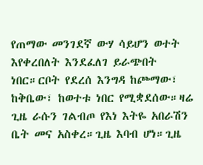የጠማው መንገደኛ ውሃ ሳይሆን ወተት እየቀረበለት እንደፈለገ ይራጭበት ነበር።ርቦት የደረሰ እንግዳ ከጮማው፣ ከቅቤው፣ ከወተቱ ነበር የሚቋደሰው።ዛሬ ጊዜ ራሱን ገልብጦ የእነ እትዬ አበራሽን ቤት መና አስቀረ።ጊዜ እባብ ሆነ።ጊዜ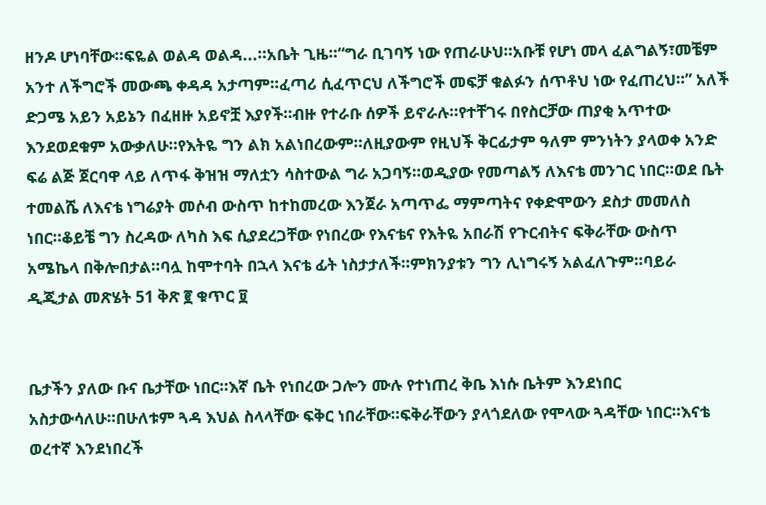ዘንዶ ሆነባቸው።ፍዬል ወልዳ ወልዳ...።አቤት ጊዜ።“ግራ ቢገባኝ ነው የጠራሁህ።አቡቹ የሆነ መላ ፈልግልኝ፣መቼም አንተ ለችግሮች መውጫ ቀዳዳ አታጣም።ፈጣሪ ሲፈጥርህ ለችግሮች መፍቻ ቁልፉን ሰጥቶህ ነው የፈጠረህ።” አለች ድጋሜ አይን አይኔን በፈዘዙ አይኖቿ እያየች።ብዙ የተራቡ ሰዎች ይኖራሉ።የተቸገሩ በየስርቻው ጠያቂ አጥተው እንደወደቁም አውቃለሁ።የእትዬ ግን ልክ አልነበረውም።ለዚያውም የዚህች ቅርፊታም ዓለም ምንነትን ያላወቀ አንድ ፍሬ ልጅ ጀርባዋ ላይ ለጥፋ ቅዝዝ ማለቷን ሳስተውል ግራ አጋባኝ።ወዲያው የመጣልኝ ለእናቴ መንገር ነበር።ወደ ቤት ተመልሼ ለእናቴ ነግሬያት መሶብ ውስጥ ከተከመረው እንጀራ አጣጥፌ ማምጣትና የቀድሞውን ደስታ መመለስ ነበር።ቆይቼ ግን ስረዳው ለካስ እፍ ሲያደረጋቸው የነበረው የእናቴና የእትዬ አበራሽ የጉርብትና ፍቅራቸው ውስጥ አሜኬላ በቅሎበታል።ባሏ ከሞተባት በኋላ እናቴ ፊት ነስታታለች።ምክንያቱን ግን ሊነግሩኝ አልፈለጉም።ባይራ ዲጂታል መጽሄት 51 ቅጽ ፪ ቁጥር ፱


ቤታችን ያለው ቡና ቤታቸው ነበር።እኛ ቤት የነበረው ጋሎን ሙሉ የተነጠረ ቅቤ እነሱ ቤትም እንደነበር አስታውሳለሁ።በሁለቱም ጓዳ እህል ስላላቸው ፍቅር ነበራቸው።ፍቅራቸውን ያላጎደለው የሞላው ጓዳቸው ነበር።እናቴ ወረተኛ እንደነበረች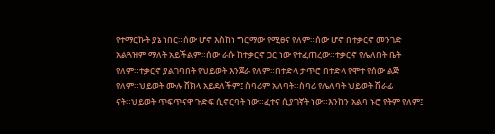የተማርኩት ያኔ ነበር።ሰው ሆኖ እስከነ ግርማው የሚፀና የለም።ሰው ሆኖ በተቃርኖ መንገድ አልጓዝም ማለት አይችልም።ሰው ራሱ ከተቃርኖ ጋር ነው የተፈጠረው።ተቃርኖ የሌለበት ቤት የለም።ተቃርኖ ያልገባበት የህይወት እንጀራ የለም።በተድላ ታጥሮ በተድላ የሞተ የሰው ልጅ የለም።ህይወት ሙሉ ሸክላ አይደለችም፤ ስባሪም አለባት።ስባሪ የሌለባት ህይወት ሽራፊ ናት።ህይወት ጥፍጥናዋ ጉድፍ ሲኖርባት ነው።ፈተና ሲያገኛት ነው።እንከን አልባ ኑሮ የትም የለም፤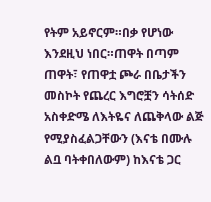የትም አይኖርም።በቃ የሆነው እንደዚህ ነበር።ጠዋት በጣም ጠዋት፣ የጠዋቷ ጮራ በቤታችን መስኮት የጨረር እግሮቿን ሳትሰድ አስቀድሜ ለእትዬና ለጨቅላው ልጅ የሚያስፈልጋቸውን (እናቴ በሙሉ ልቧ ባትቀበለውም) ከእናቴ ጋር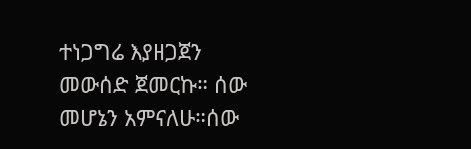ተነጋግሬ እያዘጋጀን መውሰድ ጀመርኩ። ሰው መሆኔን አምናለሁ።ሰው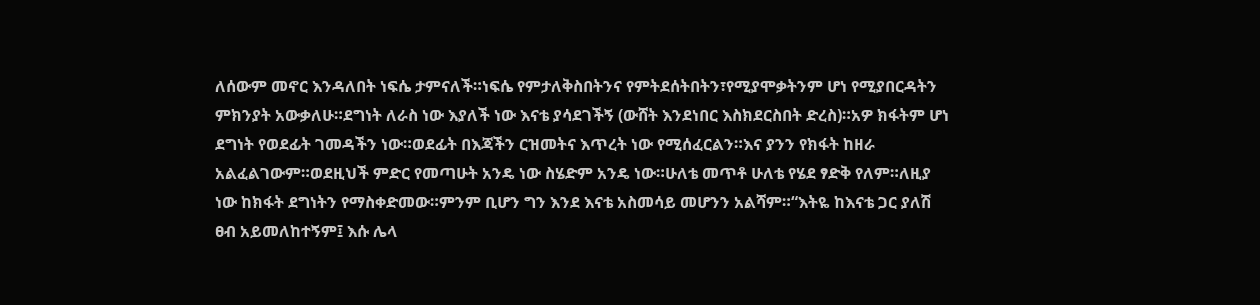ለሰውም መኖር እንዳለበት ነፍሴ ታምናለች።ነፍሴ የምታለቅስበትንና የምትደሰትበትን፣የሚያሞቃትንም ሆነ የሚያበርዳትን ምክንያት አውቃለሁ።ደግነት ለራስ ነው እያለች ነው እናቴ ያሳደገችኝ (ውሸት እንደነበር እስክደርስበት ድረስ)።አዎ ክፋትም ሆነ ደግነት የወደፊት ገመዳችን ነው።ወደፊት በእጃችን ርዝመትና እጥረት ነው የሚሰፈርልን።እና ያንን የክፋት ከዘራ አልፈልገውም።ወደዚህች ምድር የመጣሁት አንዴ ነው ስሄድም አንዴ ነው።ሁለቴ መጥቶ ሁለቴ የሄደ ፃድቅ የለም።ለዚያ ነው ከክፋት ደግነትን የማስቀድመው።ምንም ቢሆን ግን እንደ እናቴ አስመሳይ መሆንን አልሻም።“እትዬ ከእናቴ ጋር ያለሽ ፀብ አይመለከተኝም፤ እሱ ሌላ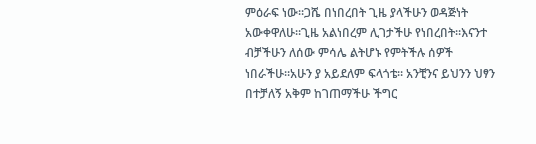ምዕራፍ ነው።ጋሼ በነበረበት ጊዜ ያላችሁን ወዳጅነት አውቀዋለሁ።ጊዜ አልነበረም ሊገታችሁ የነበረበት።እናንተ ብቻችሁን ለሰው ምሳሌ ልትሆኑ የምትችሉ ሰዎች ነበራችሁ።አሁን ያ አይደለም ፍላጎቴ። አንቺንና ይህንን ህፃን በተቻለኝ አቅም ከገጠማችሁ ችግር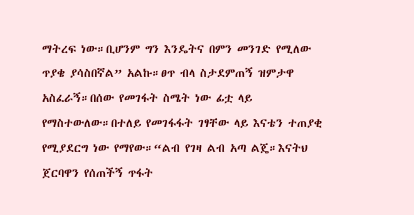ማትረፍ ነው።ቢሆንም ግን እንዴትና በምን መንገድ የሚለው ጥያቄ ያሳስበኛል” አልኩ።ፀጥ ብላ ስታደምጠኝ ዝምታዋ አስፈራኝ።በሰው የመገፋት ስሜት ነው ፊቷ ላይ የማስተውለው።በተለይ የመገፋፋት ገፃቸው ላይ እናቴን ተጠያቂ የሚያደርግ ነው የማየው።“ልብ የገዛ ልብ አጣ ልጄ።እናትህ ጀርባዋን የሰጠችኝ ጥፋት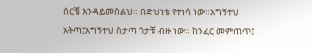ሰርቼ እንዳይመስልህ። በድህነቴ የተነሳ ነው።አግኝተህ አትጣ፤አግኝተህ ስታጣ ጎታቹ ብዙ ነው። ከንፈር መምጠጥ፤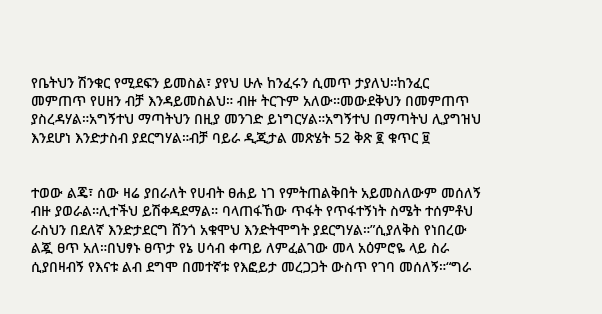የቤትህን ሽንቁር የሚደፍን ይመስል፣ ያየህ ሁሉ ከንፈሩን ሲመጥ ታያለህ።ከንፈር መምጠጥ የሀዘን ብቻ እንዳይመስልህ። ብዙ ትርጉም አለው።መውደቅህን በመምጠጥ ያስረዳሃል።አግኝተህ ማጣትህን በዚያ መንገድ ይነግርሃል።አግኝተህ በማጣትህ ሊያግዝህ እንደሆነ እንድታስብ ያደርግሃል።ብቻ ባይራ ዲጂታል መጽሄት 52 ቅጽ ፪ ቁጥር ፱


ተወው ልጄ፣ ሰው ዛሬ ያበራለት የሀብት ፀሐይ ነገ የምትጠልቅበት አይመስለውም መሰለኝ ብዙ ያወራል።ሊተችህ ይሽቀዳደማል። ባላጠፋኸው ጥፋት የጥፋተኝነት ስሜት ተሰምቶህ ራስህን በደለኛ እንድታደርግ ሸንጎ አቁሞህ እንድትሞግት ያደርግሃል።”ሲያለቅስ የነበረው ልጇ ፀጥ አለ።በህፃኑ ፀጥታ የኔ ሀሳብ ቀጣይ ለምፈልገው መላ አዕምሮዬ ላይ ስራ ሲያበዛብኝ የእናቱ ልብ ደግሞ በመተኛቱ የእፎይታ መረጋጋት ውስጥ የገባ መሰለኝ።“ግራ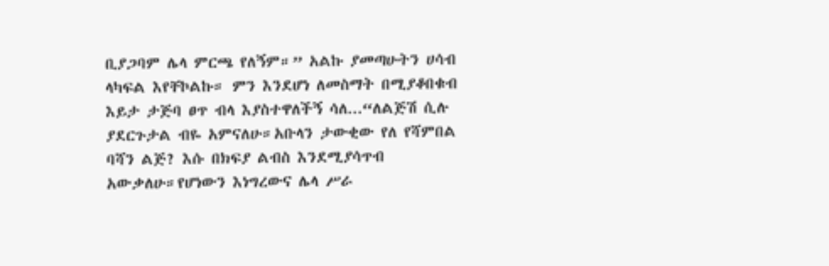ቢያጋባም ሌላ ምርጫ የለኝም።” አልኩ ያመጣሁትን ሀሳብ ላካፍል እየቸኮልኩ። ምን እንደሆነ ለመስማት በሚያቆበቁብ እይታ ታጅባ ፀጥ ብላ እያስተዋለችኝ ሳለ...“ለልጅሽ ሲሉ ያደርጉታል ብዬ አምናለሁ።አቡላን ታውቂው የለ የሻምበል ባሻን ልጅ? እሱ በክፍያ ልብስ እንደሚያሳጥብ አውቃለሁ።የሆነውን እነግረውና ሌላ ሥራ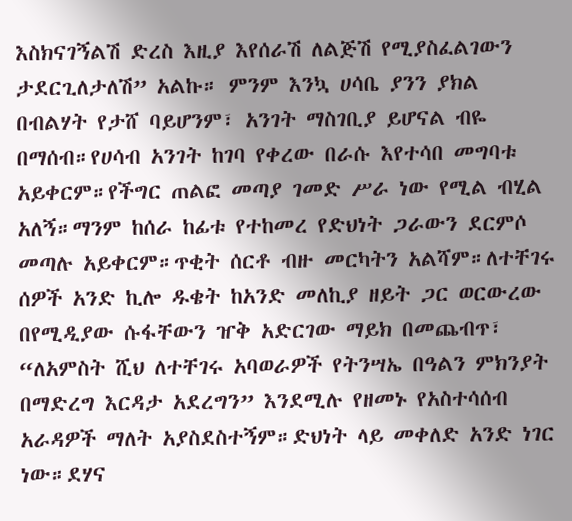እስክናገኝልሽ ድረስ እዚያ እየሰራሽ ለልጅሽ የሚያስፈልገውን ታደርጊለታለሽ” አልኩ። ምንም እንኳ ሀሳቤ ያንን ያክል በብልሃት የታሸ ባይሆንም፣ አንገት ማስገቢያ ይሆናል ብዬ በማሰብ።የሀሳብ አንገት ከገባ የቀረው በራሱ እየተሳበ መግባቱ አይቀርም።የችግር ጠልፎ መጣያ ገመድ ሥራ ነው የሚል ብሂል አለኝ።ማንም ከሰራ ከፊቱ የተከመረ የድህነት ጋራውን ደርምሶ መጣሉ አይቀርም።ጥቂት ሰርቶ ብዙ መርካትን አልሻም።ለተቸገሩ ሰዎች አንድ ኪሎ ዱቄት ከአንድ መለኪያ ዘይት ጋር ወርውረው በየሚዲያው ሱፋቸውን ዠቅ አድርገው ማይክ በመጨብጥ፣ “ለአምስት ሺህ ለተቸገሩ አባወራዎች የትንሣኤ በዓልን ምክንያት በማድረግ እርዳታ አደረግን” እንደሚሉ የዘመኑ የአስተሳሰብ አራዳዎች ማለት አያስደስተኝም።ድህነት ላይ መቀለድ አንድ ነገር ነው።ደሃና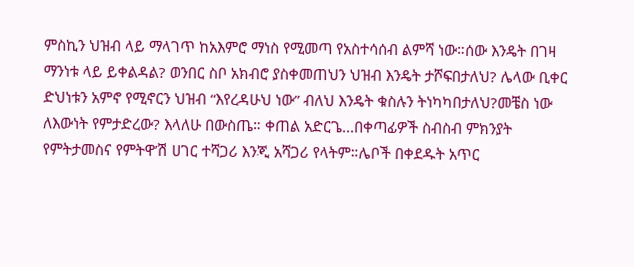ምስኪን ህዝብ ላይ ማላገጥ ከአእምሮ ማነስ የሚመጣ የአስተሳሰብ ልምሻ ነው።ሰው እንዴት በገዛ ማንነቱ ላይ ይቀልዳል? ወንበር ስቦ አክብሮ ያስቀመጠህን ህዝብ እንዴት ታሾፍበታለህ? ሌላው ቢቀር ድህነቱን አምኖ የሚኖርን ህዝብ “እየረዳሁህ ነው” ብለህ እንዴት ቁስሉን ትነካካበታለህ?መቼስ ነው ለእውነት የምታድረው? እላለሁ በውስጤ። ቀጠል አድርጌ...በቀጣፊዎች ስብስብ ምክንያት የምትታመስና የምትዋ’ሽ ሀገር ተሻጋሪ እንጂ አሻጋሪ የላትም።ሌቦች በቀደዱት አጥር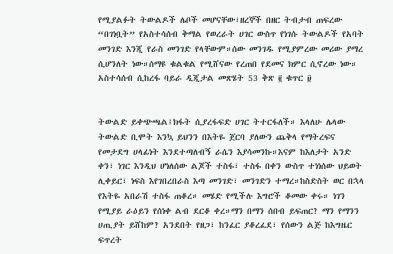የሚያልፉት ትውልዶች ሌቦች መሆናቸው፣ዘረኞች በዘር ትብታብ ጠፍረው “በገነቧት” የአስተሳሰብ ቅማል የወረራት ሀገር ውስጥ የነገሱ ትውልዶች የአባት መንገድ እንጂ የራስ መንገድ የላቸውም።ሰው መንገዱ የሚያምረው መሪው ያማረ ሲሆንለት ነው።ሰማዩ ቁልቁል የሚሸናው የረጠበ የደመና ክምር ሲኖረው ነው። አስተሳሰብ ሲከረፋ ባይራ ዲጂታል መጽሄት 53 ቅጽ ፪ ቁጥር ፱


ትውልድ ይቀጭጫል፤ክፋት ሲያረፋፍድ ሀገር ትተርፋለች። እላለሁ ሌላው ትውልድ ቢሞት እንኳ ይህንን በእትዬ ጀርባ ያለውን ጨቅላ የማትረፍና የመታደግ ሀላፊነት እንደተጣለብኝ ራሴን እያሳመንኩ።እናም ከእለታት አንድ ቀን፣ ነገር እንዲህ ሆነለሰው ልጆች ተስፋ፣ ተስፋ በቀን ውስጥ ተነነሰው ህይወት ሊቀይር፣ ነፍስ እየገበረበራስ እጣ መንገድ፣ መንገድን ተማረ።ከስድስት ወር በኋላ የእትዬ አበራሽ ተስፋ ጠቆረ። መሄድ የሚችሉ እግሮች ቆመው ቀሩ። ነገን የሚያይ ራዕይን የሰነቀ ልብ ደርቆ ቀረ።ማን በማን ሰበብ ይፍጠር? ማን የማንን ሀጢያት ይሸከም? አንደበት የዘጋ፣ ከንፈር ያቆረፈደ፣ የሰውን ልጅ ከእግዜር ፍጥረት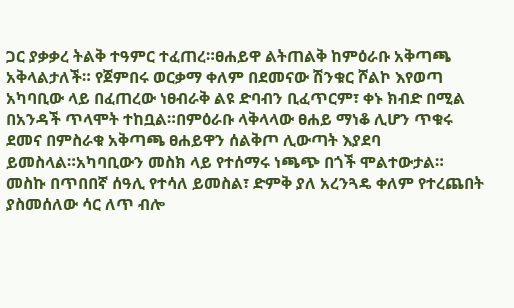ጋር ያቃቃረ ትልቅ ተዓምር ተፈጠረ።ፀሐይዋ ልትጠልቅ ከምዕራቡ አቅጣጫ አቅላልታለች። የጀምበሩ ወርቃማ ቀለም በደመናው ሽንቁር ሾልኮ እየወጣ አካባቢው ላይ በፈጠረው ነፀብራቅ ልዩ ድባብን ቢፈጥርም፣ ቀኑ ክብድ በሚል በአንዳች ጥላሞት ተከቧል።በምዕራቡ ላቅላላው ፀሐይ ማነቆ ሊሆን ጥቁሩ ደመና በምስራቁ አቅጣጫ ፀሐይዋን ሰልቅጦ ሊውጣት እያደባ ይመስላል።አካባቢውን መስክ ላይ የተሰማሩ ነጫጭ በጎች ሞልተውታል። መስኩ በጥበበኛ ሰዓሊ የተሳለ ይመስል፣ ድምቅ ያለ አረንጓዴ ቀለም የተረጨበት ያስመሰለው ሳር ለጥ ብሎ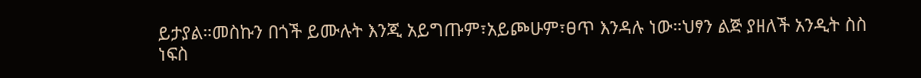ይታያል።መስኩን በጎች ይሙሉት እንጂ አይግጡም፣አይጮሁም፣ፀጥ እንዳሉ ነው።ህፃን ልጅ ያዘለች አንዲት ስስ ነፍስ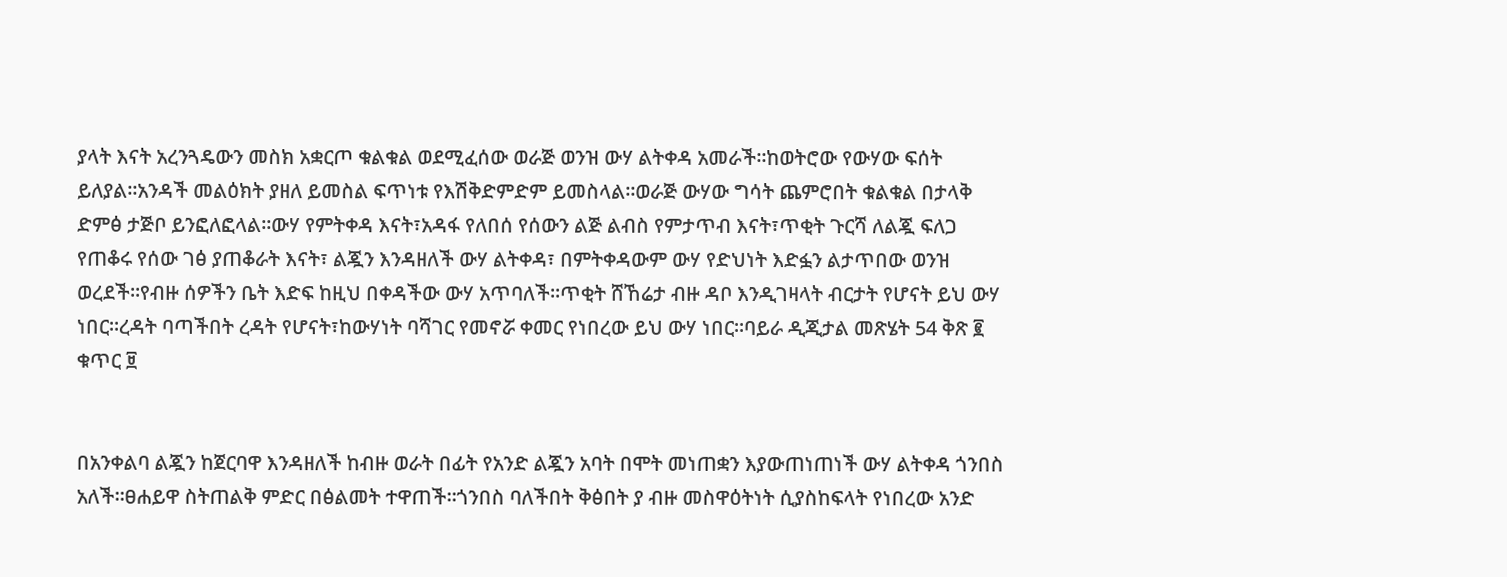ያላት እናት አረንጓዴውን መስክ አቋርጦ ቁልቁል ወደሚፈሰው ወራጅ ወንዝ ውሃ ልትቀዳ አመራች።ከወትሮው የውሃው ፍሰት ይለያል።አንዳች መልዕክት ያዘለ ይመስል ፍጥነቱ የእሽቅድምድም ይመስላል።ወራጅ ውሃው ግሳት ጨምሮበት ቁልቁል በታላቅ ድምፅ ታጅቦ ይንፎለፎላል።ውሃ የምትቀዳ እናት፣አዳፋ የለበሰ የሰውን ልጅ ልብስ የምታጥብ እናት፣ጥቂት ጉርሻ ለልጇ ፍለጋ የጠቆሩ የሰው ገፅ ያጠቆራት እናት፣ ልጇን እንዳዘለች ውሃ ልትቀዳ፣ በምትቀዳውም ውሃ የድህነት እድፏን ልታጥበው ወንዝ ወረደች።የብዙ ሰዎችን ቤት እድፍ ከዚህ በቀዳችው ውሃ አጥባለች።ጥቂት ሸኸሬታ ብዙ ዳቦ እንዲገዛላት ብርታት የሆናት ይህ ውሃ ነበር።ረዳት ባጣችበት ረዳት የሆናት፣ከውሃነት ባሻገር የመኖሯ ቀመር የነበረው ይህ ውሃ ነበር።ባይራ ዲጂታል መጽሄት 54 ቅጽ ፪ ቁጥር ፱


በአንቀልባ ልጇን ከጀርባዋ እንዳዘለች ከብዙ ወራት በፊት የአንድ ልጇን አባት በሞት መነጠቋን እያውጠነጠነች ውሃ ልትቀዳ ጎንበስ አለች።ፀሐይዋ ስትጠልቅ ምድር በፅልመት ተዋጠች።ጎንበስ ባለችበት ቅፅበት ያ ብዙ መስዋዕትነት ሲያስከፍላት የነበረው አንድ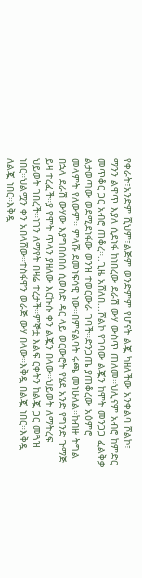የቀራት፣አንድም ሺህም፣ልጅም ወንድምም የሆናት ልጇ ካዘለችው አንቀልባ ሾልኮ፣ ማንን ልዋጥ እያለ ሲደነፋ ከነበረው ደራሽ ውሃ ውስጥ ጠለመ።ህሊናም አብሮ ከምድር መጥቆር ጋር አብሮ ጠቆረ።..ጊዜ አሸለበ...ሾልኮ የገባው ልጇን ከሞት መንጋጋ ፈልቅቃ ልታወጣው ወደሚደነፋው ወንዝ ተወርውራ ገባች።ድንጋጤ ያጠቆረው አዕምሮ መላምት የለውም። ምላሹ ደመነፍሳዊ ነው።በምናልባት ሩጫ መነሁለል።ከብዙ ትግል በኋላ ደራሽ ውሃው እያግበሰበሰ ሲወስድ ዳር ላይ ወርውሮት የሄደ አንድ የግንድ ጉማጅ ይዛ ተረፈች።ያ የሞት ጥላን ያዘለው እርኩሱ ቀን ልጇን በላው።ህይወት ለማትረፍ ህይወት ገበረች።ነገን ለማየት በዛሬ ተረታች።ምኞቷ እልፍ ርቀትን ከልጇ ጋር መጓዝ ነበር።ህልሟን ቀን አበላሸው።ተስፋዋን ወራጅ ውሃ በላው።እቅዷ በልጇ ነበር።እቅዷ ለልጇ ነበር።እቅዷ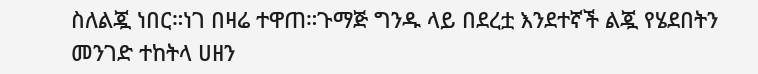ስለልጇ ነበር።ነገ በዛሬ ተዋጠ።ጉማጅ ግንዱ ላይ በደረቷ እንደተኛች ልጇ የሄደበትን መንገድ ተከትላ ሀዘን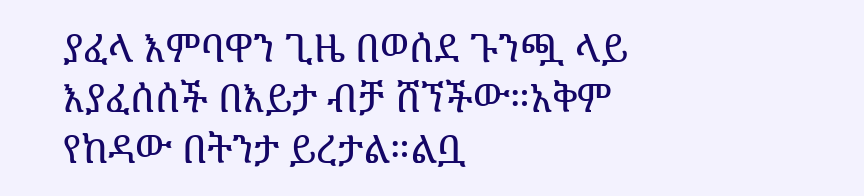ያፈላ እምባዋን ጊዜ በወሰደ ጉንጯ ላይ እያፈሰሰች በእይታ ብቻ ሸኘችው።አቅም የከዳው በትንታ ይረታል።ልቧ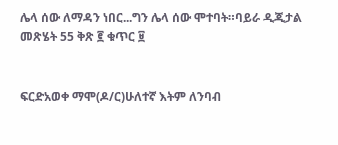ሌላ ሰው ለማዳን ነበር...ግን ሌላ ሰው ሞተባት።ባይራ ዲጂታል መጽሄት 55 ቅጽ ፪ ቁጥር ፱


ፍርድአወቀ ማሞ(ዶ/ር)ሁለተኛ እትም ለንባብ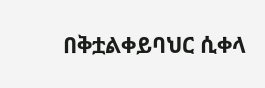በቅቷልቀይባህር ሲቀላ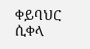ቀይባህር ሲቀላ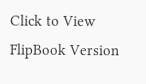Click to View FlipBook Version